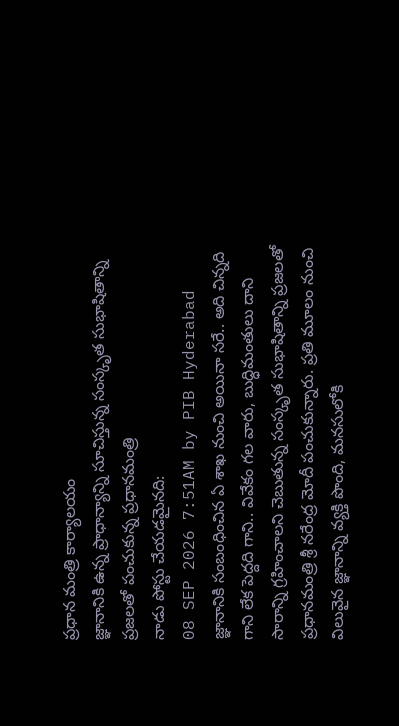ప్రధాన మంత్రి కార్యాలయం
జ్ఞానానికి ఉన్న ప్రాధాన్యాన్ని సూచిస్తున్న సంస్కృత సుభాషితాన్ని ప్రజలతో పంచుకున్న ప్రధానమంత్రి
నాడు పోస్టు చేయడమైనది:
08 SEP 2026 7:51AM by PIB Hyderabad
జ్ఞానానికి సంబంధించిన ఏ శాఖ నుంచి అయినా సరే.. అది చిన్నది గాని లేక పెద్దది గాని.. వివేకం గల వారు, బుద్ధిమంతులు దాని సారాన్ని గ్రహించాలని చెబుతున్న సంస్కృత సుభాషితాన్ని ప్రజలతో ప్రధానమంత్రి శ్రీ నరేంద్ర మోదీ పంచుకున్నారు. ప్రతి మూలం నుంచి విలువైన జ్ఞానాన్ని వ్యక్తి పొంది, మనసులోకి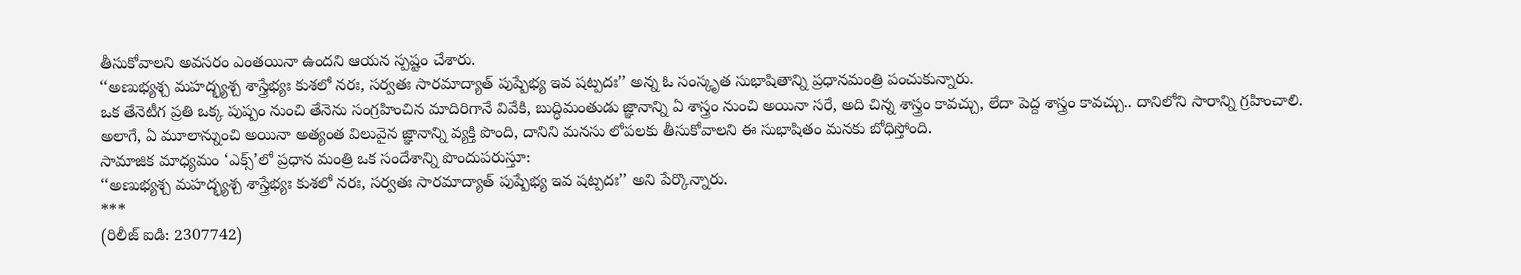తీసుకోవాలని అవసరం ఎంతయినా ఉందని ఆయన స్పష్టం చేశారు.
‘‘అణుభ్యశ్చ మహద్భ్యశ్చ శాస్త్రేభ్యః కుశలో నరః, సర్వతః సారమాద్యాత్ పుష్పేభ్య ఇవ షట్పదః’’ అన్న ఓ సంస్కృత సుభాషితాన్ని ప్రధానమంత్రి పంచుకున్నారు.
ఒక తేనెటీగ ప్రతి ఒక్క పుష్పం నుంచి తేనెను సంగ్రహించిన మాదిరిగానే వివేకి, బుద్ధిమంతుడు జ్ఞానాన్ని ఏ శాస్త్రం నుంచి అయినా సరే, అది చిన్న శాస్త్రం కావచ్చు, లేదా పెద్ద శాస్త్రం కావచ్చు.. దానిలోని సారాన్ని గ్రహించాలి. అలాగే, ఏ మూలాన్నుంచి అయినా అత్యంత విలువైన జ్ఞానాన్ని వ్యక్తి పొంది, దానిని మనసు లోపలకు తీసుకోవాలని ఈ సుభాషితం మనకు బోధిస్తోంది.
సామాజిక మాధ్యమం ‘ఎక్స్’లో ప్రధాన మంత్రి ఒక సందేశాన్ని పొందుపరుస్తూ:
‘‘అణుభ్యశ్చ మహద్భ్యశ్చ శాస్త్రేభ్యః కుశలో నరః, సర్వతః సారమాద్యాత్ పుష్పేభ్య ఇవ షట్పదః’’ అని పేర్కొన్నారు.
***
(రిలీజ్ ఐడి: 2307742)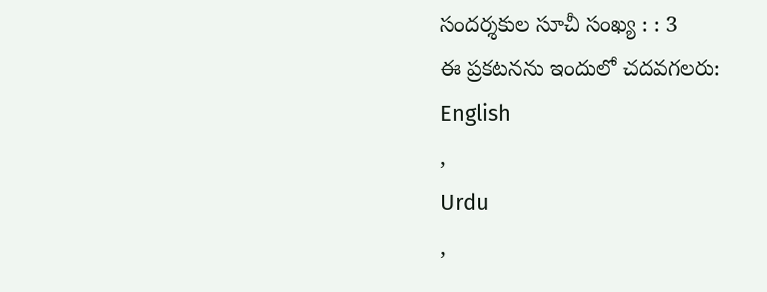సందర్శకుల సూచీ సంఖ్య : : 3
ఈ ప్రకటనను ఇందులో చదవగలరు:
English
,
Urdu
,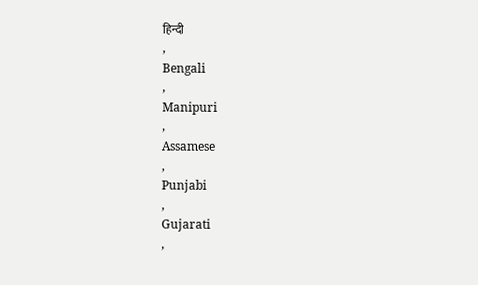हिन्दी
,
Bengali
,
Manipuri
,
Assamese
,
Punjabi
,
Gujarati
,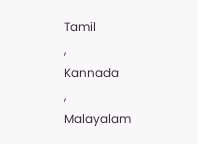Tamil
,
Kannada
,
Malayalam